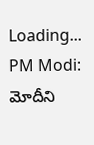Loading...
PM Modi: మోదీని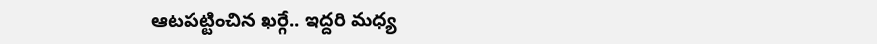ఆటపట్టించిన ఖర్గే.. ఇద్దరి మధ్య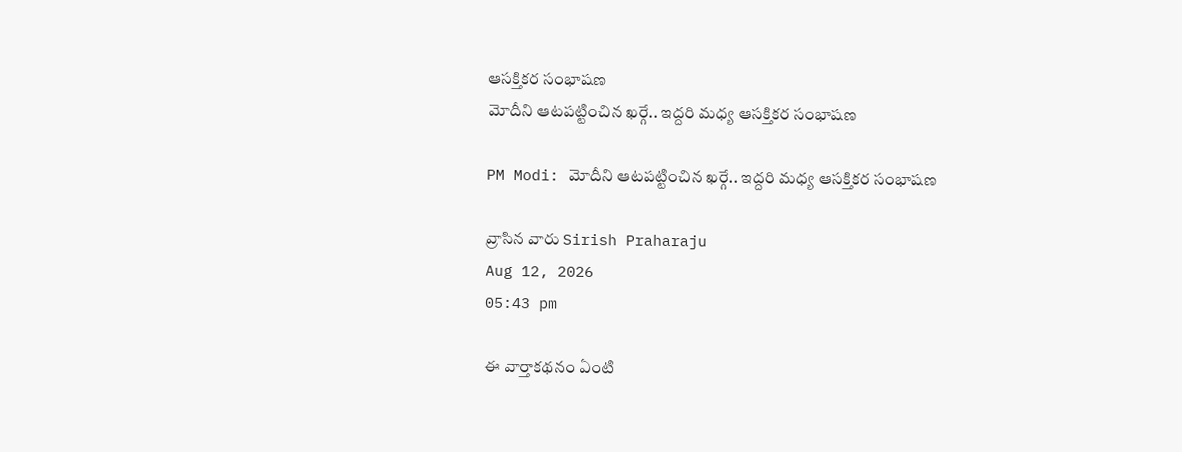ఆసక్తికర సంభాషణ
మోదీని ఆటపట్టించిన ఖర్గే.. ఇద్దరి మధ్య ఆసక్తికర సంభాషణ

PM Modi: మోదీని ఆటపట్టించిన ఖర్గే.. ఇద్దరి మధ్య ఆసక్తికర సంభాషణ

వ్రాసిన వారు Sirish Praharaju
Aug 12, 2026
05:43 pm

ఈ వార్తాకథనం ఏంటి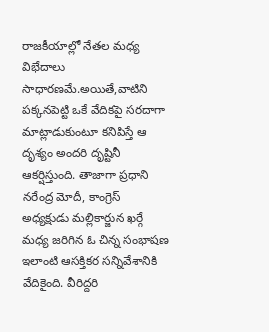రాజకీయాల్లో నేతల మధ్య విభేదాలు సాధారణమే.అయితే,వాటిని పక్కనపెట్టి ఒకే వేదికపై సరదాగా మాట్లాడుకుంటూ కనిపిస్తే ఆ దృశ్యం అందరి దృష్టినీ ఆకర్షిస్తుంది. తాజాగా ప్రధాని నరేంద్ర మోదీ, కాంగ్రెస్ అధ్యక్షుడు మల్లికార్జున ఖర్గే మధ్య జరిగిన ఓ చిన్న సంభాషణ ఇలాంటి ఆసక్తికర సన్నివేశానికి వేదికైంది. వీరిద్దరి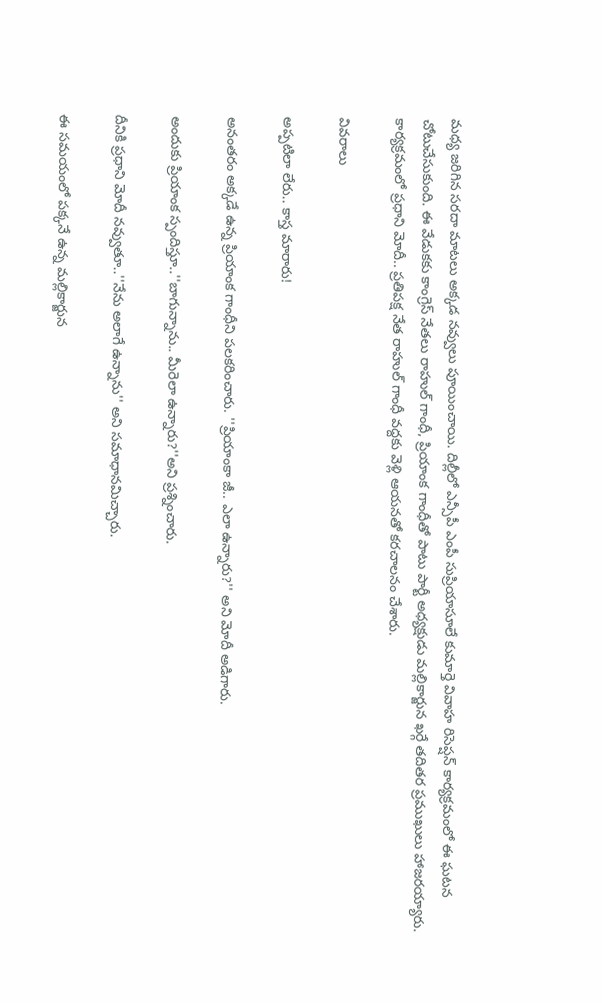మధ్య జరిగిన సరదా మాటలు అక్కడ నవ్వులు పూయించాయి. దిల్లీలో ఎన్సీపీ ఎంపీ సుప్రియాసూలే కుమార్తె వివాహ రిసెప్షన్‌ కార్యక్రమంలో ఈ ఘటన చోటుచేసుకుంది. ఈ వేడుకకు కాంగ్రెస్ నేతలు రాహుల్ గాంధీ, ప్రియాంక గాంధీతో పాటు పార్టీ అధ్యక్షుడు మల్లికార్జున ఖర్గే తదితర ప్రముఖులు హాజరయ్యారు. కార్యక్రమంలో ప్రధాని మోదీ.. ప్రతిపక్ష నేత రాహుల్ గాంధీ వద్దకు వెళ్లి ఆయనతో కరచాలనం చేశారు.

వివరాలు

అప్పటిలా లేరు.. కాస్త మారారు!

అనంతరం అక్కడే ఉన్న ప్రియాంక గాంధీని పలకరించారు. ''ప్రియాంకా జీ.. ఎలా ఉన్నారు?'' అని మోదీ అడిగారు.

అందుకు ప్రియాంక స్పందిస్తూ..''బాగున్నాను.. మీరెలా ఉన్నారు?''అని ప్రశ్నించారు.

దీనికి ప్రధాని మోదీ నవ్వుతూ..''నేను అలాగే ఉన్నాను'' అని సమాధానమిచ్చారు.

ఈ సమయంలో పక్కనే ఉన్న మల్లికార్జున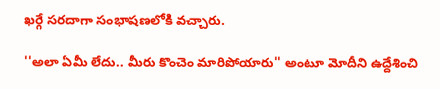ఖర్గే సరదాగా సంభాషణలోకి వచ్చారు.

''అలా ఏమీ లేదు.. మీరు కొంచెం మారిపోయారు'' అంటూ మోదీని ఉద్దేశించి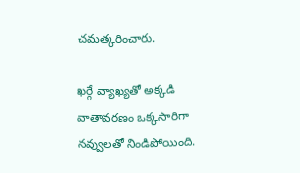చమత్కరించారు.

ఖర్గే వ్యాఖ్యతో అక్కడి వాతావరణం ఒక్కసారిగా నవ్వులతో నిండిపోయింది.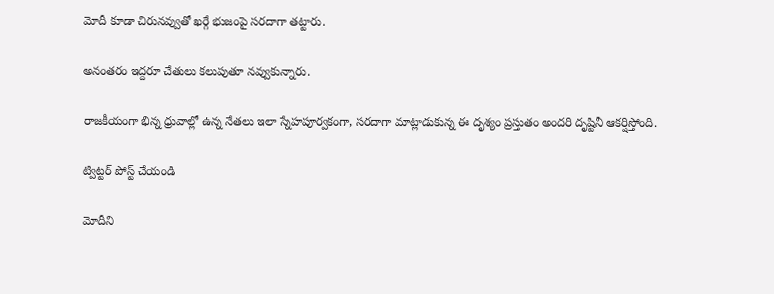మోదీ కూడా చిరునవ్వుతో ఖర్గే భుజంపై సరదాగా తట్టారు.

అనంతరం ఇద్దరూ చేతులు కలుపుతూ నవ్వుకున్నారు.

రాజకీయంగా భిన్న ధ్రువాల్లో ఉన్న నేతలు ఇలా స్నేహపూర్వకంగా, సరదాగా మాట్లాడుకున్న ఈ దృశ్యం ప్రస్తుతం అందరి దృష్టినీ ఆకర్షిస్తోంది.

ట్విట్టర్ పోస్ట్ చేయండి

మోదీని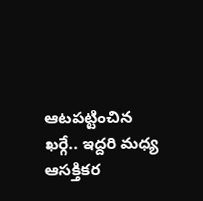ఆటపట్టించిన ఖర్గే.. ఇద్దరి మధ్య ఆసక్తికర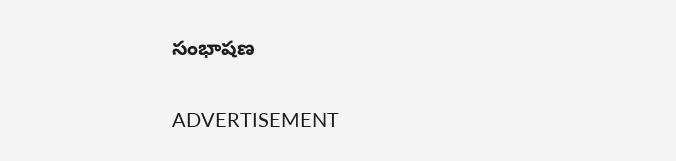సంభాషణ

ADVERTISEMENT